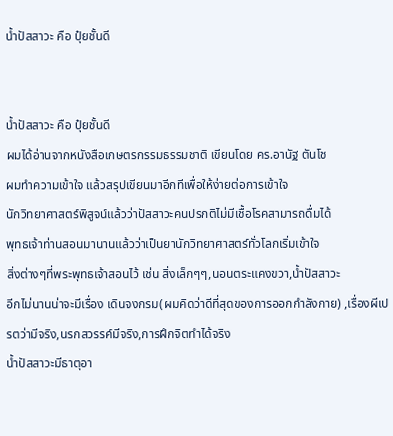น้ำปัสสาวะ คือ ปุ๋ยชั้นดี


น้ำปัสสาวะ คือ ปุ๋ยชั้นดี
ผมได้อ่านจากหนังสือเกษตรกรรมธรรมชาติ เขียนโดย คร.อานัฐ ตันโช
ผมทำความเข้าใจ แล้วสรุปเขียนมาอีกทีเพื่อให้ง่ายต่อการเข้าใจ
นักวิทยาศาสตร์พิสูจน์แล้วว่าปัสสาวะคนปรกติไม่มีเชื้อโรคสามารถดื่มได้
พุทธเจ้าท่านสอนมานานแล้วว่าเป็นยานักวิทยาศาสตร์ทั่วโลกเริ่มเข้าใจ
สิ่งต่างๆที่พระพุทธเจ้าสอนไว้ เช่น สิ่งเล็กๆๆ,นอนตระแคงขวา,น้ำปัสสาวะ
อีกไม่นานน่าจะมีเรื่อง เดินจงกรม(ผมคิดว่าดีที่สุดของการออกกำลังกาย) ,เรื่องผีเปรตว่ามีจริง,นรกสวรรค์มีจริง,การฝึกจิตทำได้จริง
น้ำปัสสาวะมีธาตุอา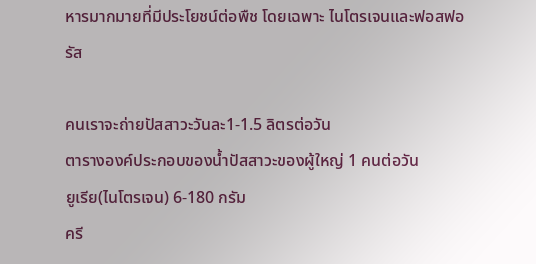หารมากมายที่มีประโยชน์ต่อพืช โดยเฉพาะ ไนโตรเจนและฟอสฟอรัส

คนเราจะถ่ายปัสสาวะวันละ1-1.5 ลิตรต่อวัน
ตารางองค์ประกอบของน้ำปัสสาวะของผู้ใหญ่ 1 คนต่อวัน
ยูเรีย(ไนโตรเจน) 6-180 กรัม
ครี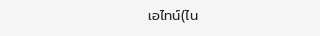เอไทน์(ไน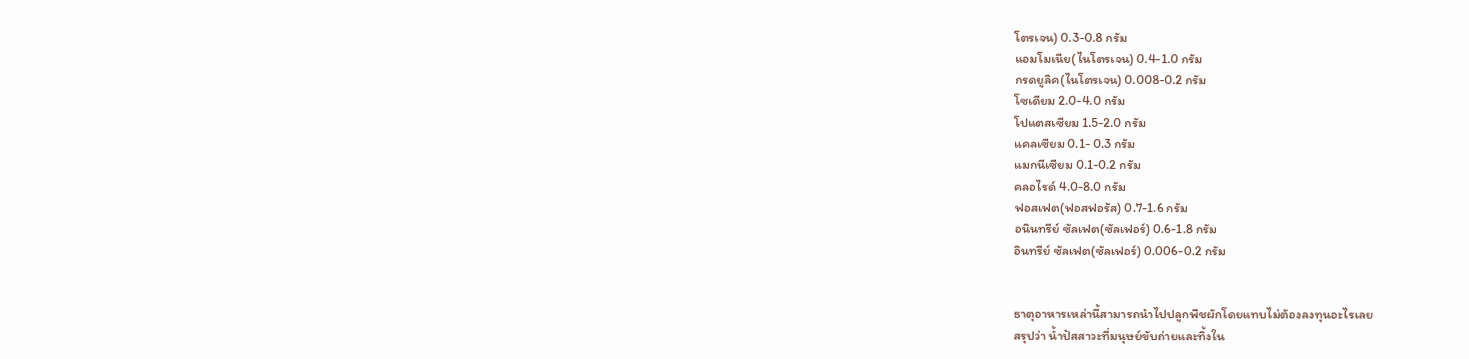โตรเจน) 0.3-0.8 กรัม
แอมโมเนีย(ไนโตรเจน) 0.4-1.0 กรัม
กรดยูลิค(ไนโตรเจน) 0.008-0.2 กรัม
โซเดียม 2.0-4.0 กรัม
โปแตสเซียม 1.5-2.0 กรัม
แคลเซียม 0.1- 0.3 กรัม
แมกนีเซียม 0.1-0.2 กรัม
คลอไรด์ 4.0-8.0 กรัม
ฟอสเฟต(ฟอสฟอรัส) 0.7-1.6 กรัม
อนินทรีย์ ซัลเฟต(ซัลเฟอร์) 0.6-1.8 กรัม
อินทรีย์ ซัลเฟต(ซัลเฟอร์) 0.006-0.2 กรัม


ธาตุอาหารเหล่านี้สามารถนำไปปลูกพืชผักโดยแทบไม่ต้องลงทุนอะไรเลย
สรุปว่า น้ำปัสสาวะที่มนุษย์ขับถ่ายและทิ้งใน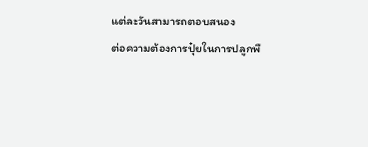แต่ละวันสามารถตอบสนอง
ต่อความต้องการปุ๋ยในการปลูกพื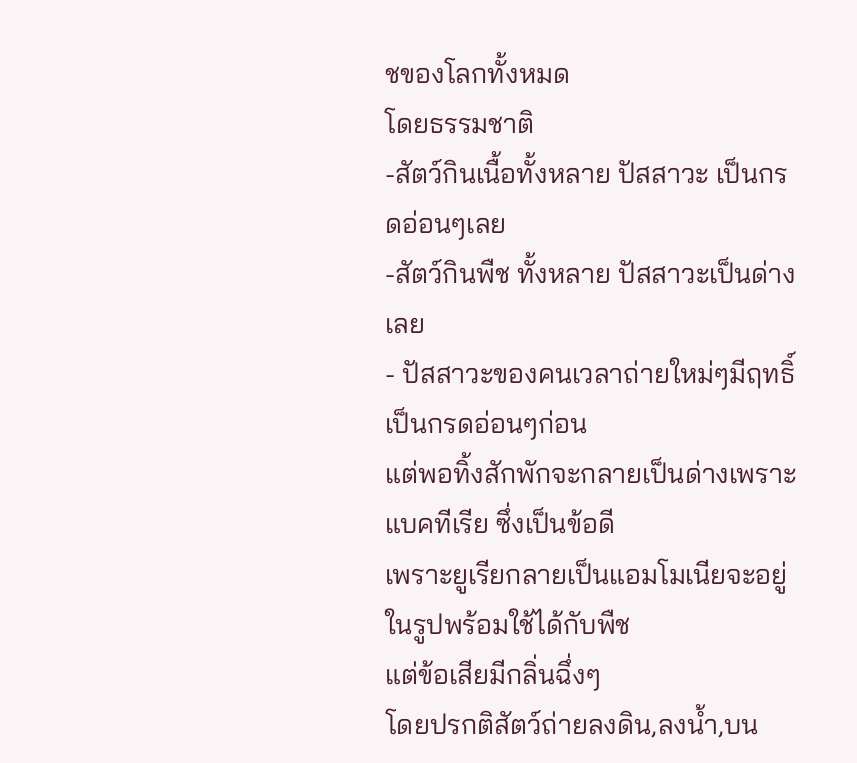ชของโลกทั้งหมด
โดยธรรมชาติ
-สัตว์กินเนื้อทั้งหลาย ปัสสาวะ เป็นกรดอ่อนๆเลย
-สัตว์กินพืช ทั้งหลาย ปัสสาวะเป็นด่างเลย
- ปัสสาวะของคนเวลาถ่ายใหม่ๆมีฤทธิ์เป็นกรดอ่อนๆก่อน
แต่พอทิ้งสักพักจะกลายเป็นด่างเพราะแบคทีเรีย ซึ่งเป็นข้อดี
เพราะยูเรียกลายเป็นแอมโมเนียจะอยู่ในรูปพร้อมใช้ได้กับพืช
แต่ข้อเสียมีกลิ่นฉึ่งๆ
โดยปรกติสัตว์ถ่ายลงดิน,ลงน้ำ,บน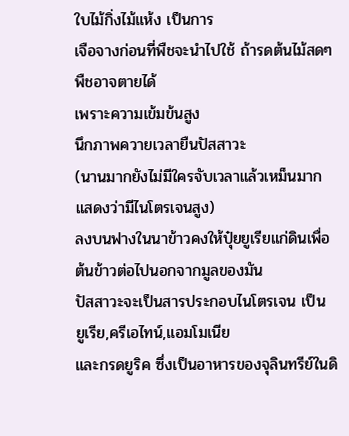ใบไม้กิ่งไม้แห้ง เป็นการ
เจือจางก่อนที่พืชจะนำไปใช้ ถ้ารดต้นไม้สดๆพืชอาจตายได้
เพราะความเข้มข้นสูง
นึกภาพควายเวลายืนปัสสาวะ
(นานมากยังไม่มีใครจับเวลาแล้วเหม็นมากแสดงว่ามีไนโตรเจนสูง)
ลงบนฟางในนาข้าวคงให้ปุ๋ยยูเรียแก่ดินเพื่อต้นข้าวต่อไปนอกจากมูลของมัน
ปัสสาวะจะเป็นสารประกอบไนโตรเจน เป็น ยูเรีย,ครีเอไทน์,แอมโมเนีย
และกรดยูริค ซึ่งเป็นอาหารของจุลินทรีย์ในดิ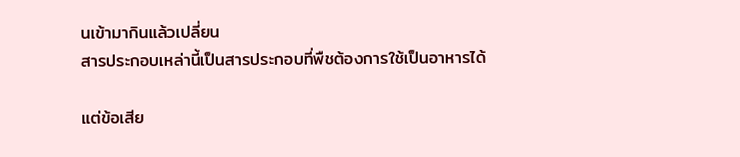นเข้ามากินแล้วเปลี่ยน
สารประกอบเหล่านี้เป็นสารประกอบที่พืชต้องการใช้เป็นอาหารได้

แต่ข้อเสีย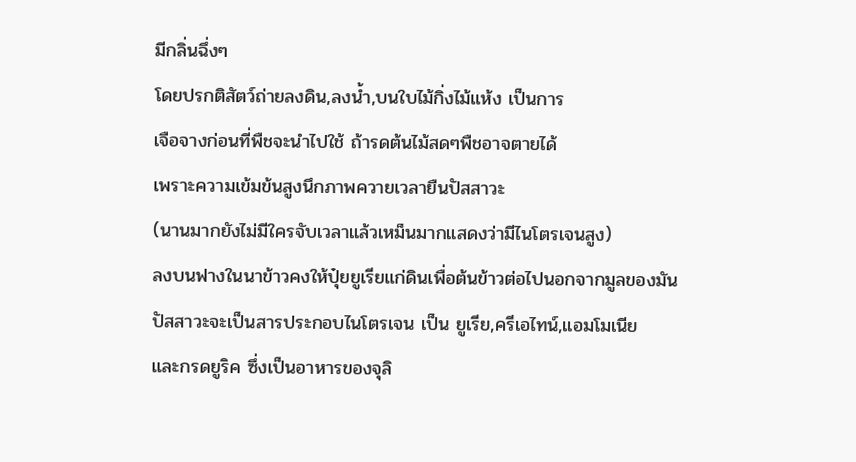มีกลิ่นฉึ่งๆ
โดยปรกติสัตว์ถ่ายลงดิน,ลงน้ำ,บนใบไม้กิ่งไม้แห้ง เป็นการ
เจือจางก่อนที่พืชจะนำไปใช้ ถ้ารดต้นไม้สดๆพืชอาจตายได้
เพราะความเข้มข้นสูงนึกภาพควายเวลายืนปัสสาวะ
(นานมากยังไม่มีใครจับเวลาแล้วเหม็นมากแสดงว่ามีไนโตรเจนสูง)
ลงบนฟางในนาข้าวคงให้ปุ๋ยยูเรียแก่ดินเพื่อต้นข้าวต่อไปนอกจากมูลของมัน
ปัสสาวะจะเป็นสารประกอบไนโตรเจน เป็น ยูเรีย,ครีเอไทน์,แอมโมเนีย
และกรดยูริค ซึ่งเป็นอาหารของจุลิ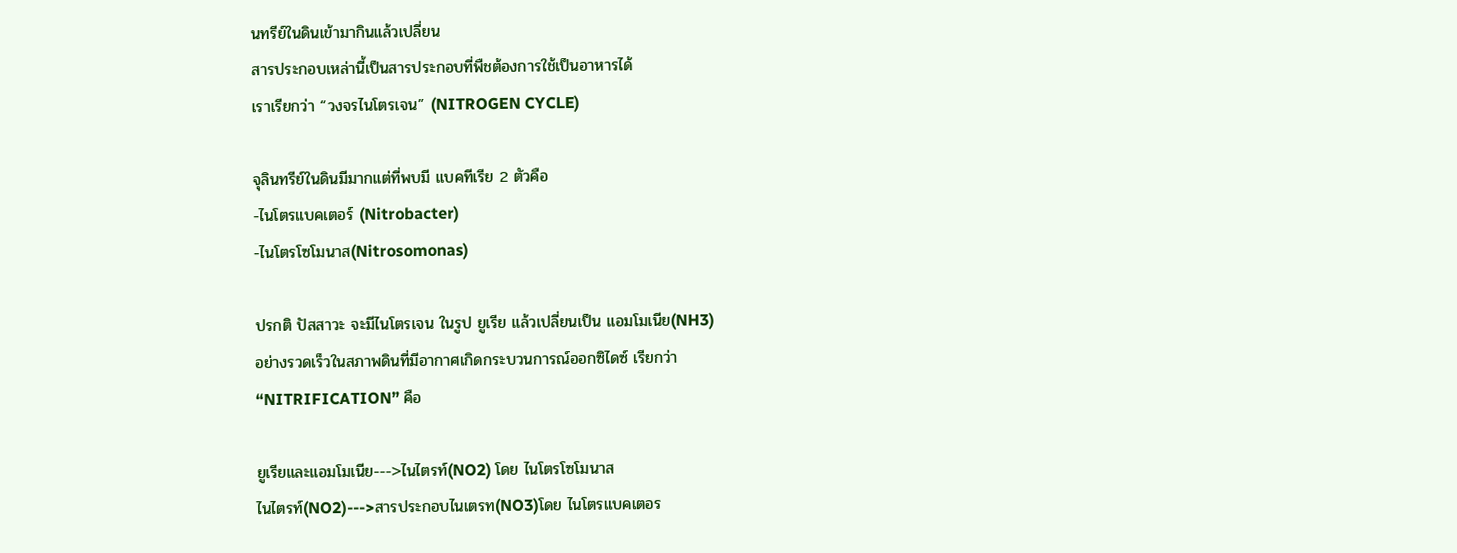นทรีย์ในดินเข้ามากินแล้วเปลี่ยน
สารประกอบเหล่านี้เป็นสารประกอบที่พืชต้องการใช้เป็นอาหารได้
เราเรียกว่า “วงจรไนโตรเจน” (NITROGEN CYCLE)

จุลินทรีย์ในดินมีมากแต่ที่พบมี แบคทีเรีย 2 ตัวคือ
-ไนโตรแบคเตอร์ (Nitrobacter)
-ไนโตรโซโมนาส(Nitrosomonas)

ปรกติ ปัสสาวะ จะมีไนโตรเจน ในรูป ยูเรีย แล้วเปลี่ยนเป็น แอมโมเนีย(NH3)
อย่างรวดเร็วในสภาพดินที่มีอากาศเกิดกระบวนการณ์ออกซิไดซ์ เรียกว่า
“NITRIFICATION” คือ

ยูเรียและแอมโมเนีย--->ไนไตรท์(NO2) โดย ไนโตรโซโมนาส
ไนไตรท์(NO2)--->สารประกอบไนเตรท(NO3)โดย ไนโตรแบคเตอร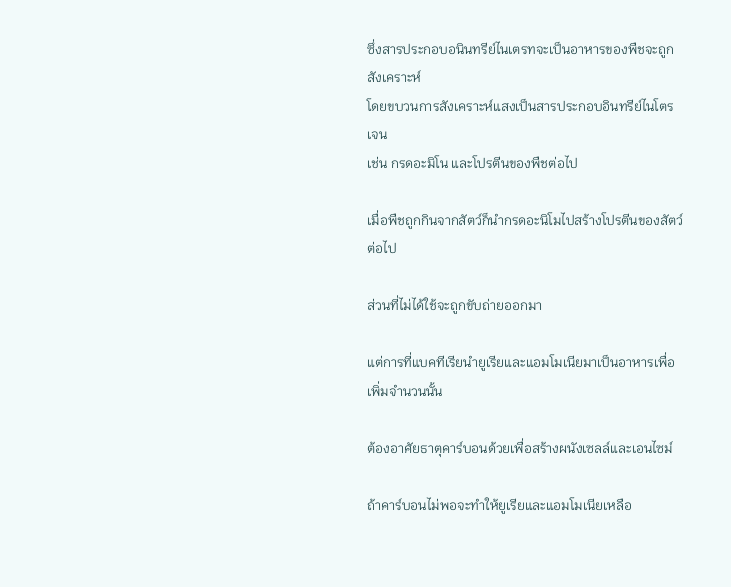ซึ่งสารประกอบอนินทรีย์ไนเตรทจะเป็นอาหารของพืชจะถูกสังเคราะห์
โดยขบวนการสังเคราะห์แสงเป็นสารประกอบอินทรีย์ไนโตรเจน
เช่น กรดอะมิโน และโปรตีนของพืชต่อไป

เมื่อพืชถูกกินจากสัตว์ก็นำกรดอะนิโมไปสร้างโปรตีนของสัตว์ต่อไป

ส่วนที่ไม่ได้ใช้จะถูกขับถ่ายออกมา

แต่การที่แบคทีเรียนำยูเรียและแอมโมเนียมาเป็นอาหารเพื่อเพิ่มจำนวนนั้น

ต้องอาศัยธาตุคาร์บอนด้วยเพื่อสร้างผนังเซลล์และเอนไซม์

ถ้าคาร์บอนไม่พอจะทำให้ยูเรียและแอมโมเนียเหลือ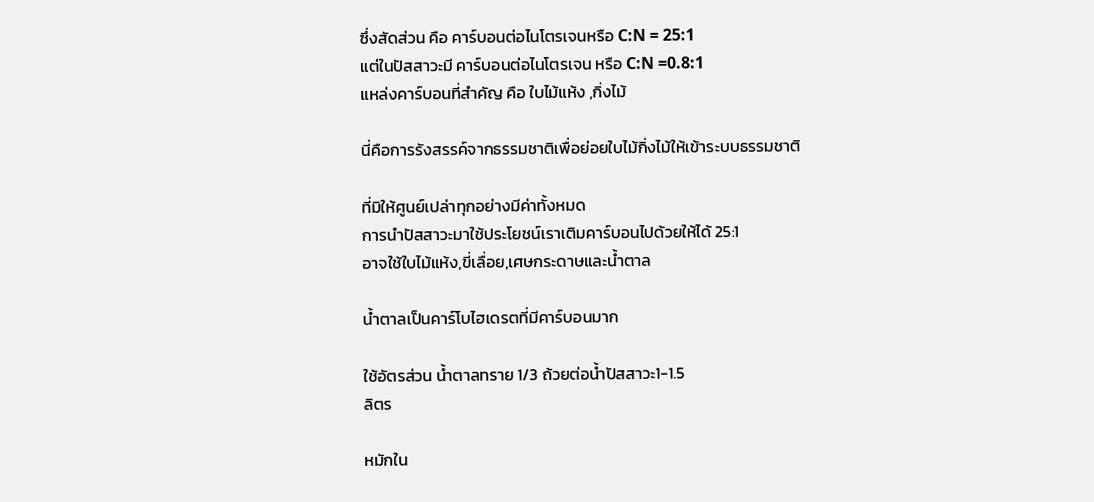ซึ่งสัดส่วน คือ คาร์บอนต่อไนโตรเจนหรือ C:N = 25:1
แต่ในปัสสาวะมี คาร์บอนต่อไนโตรเจน หรือ C:N =0.8:1
แหล่งคาร์บอนที่สำคัญ คือ ใบไม้แห้ง ,กิ่งไม้

นี่คือการรังสรรค์จากธรรมชาติเพื่อย่อยใบไม้กิ่งไม้ให้เข้าระบบธรรมชาติ

ที่มิให้ศูนย์เปล่าทุกอย่างมีค่าทั้งหมด
การนำปัสสาวะมาใช้ประโยชน์เราเติมคาร์บอนไปด้วยให้ได้ 25:1
อาจใช้ใบไม้แห้ง,ขี่เลื่อย,เศษกระดาษและน้ำตาล

น้ำตาลเป็นคาร์โบไฮเดรตที่มีคาร์บอนมาก

ใช้อัตรส่วน น้ำตาลทราย 1/3 ถ้วยต่อน้ำปัสสาวะ1-1.5
ลิตร

หมักใน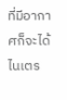ที่มีอากาศก็จะได้ไนเตร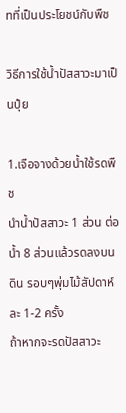ทที่เป็นประโยชน์กับพืช

วิธีการใช้น้ำปัสสาวะมาเป็นปุ๋ย

1.เจือจางด้วยน้ำใช้รดพืช
นำน้ำปัสสาวะ 1 ส่วน ต่อน้ำ 8 ส่วนแล้วรดลงบนดิน รอบๆพุ่มไม้สัปดาห์ละ 1-2 ครั้ง
ถ้าหากจะรดปัสสาวะ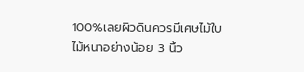100%เลยผิวดินควรมีเศษไม้ใบไม้หนาอย่างน้อย 3 นิ้ว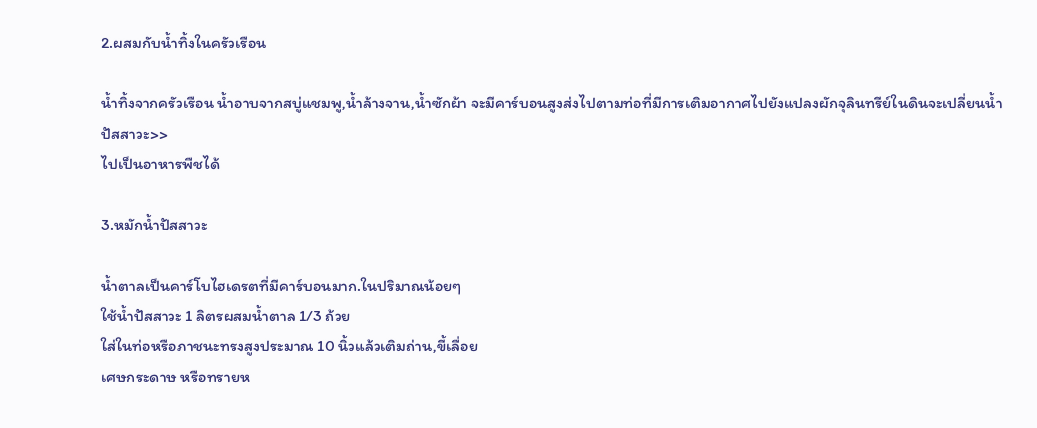2.ผสมกับน้ำทิ้งในครัวเรือน

น้ำทิ้งจากครัวเรือน น้ำอาบจากสบู่แชมพู,น้ำล้างจาน,น้ำซักผ้า จะมีคาร์บอนสูงส่งไปตามท่อที่มีการเติมอากาศไปยังแปลงผักจุลินทรีย์ในดินจะเปลี่ยนน้ำปัสสาวะ>>
ไปเป็นอาหารพืชได้

3.หมักน้ำปัสสาวะ

น้ำตาลเป็นคาร์โบไฮเดรตที่มีคาร์บอนมาก.ในปริมาณน้อยๆ
ใช้น้ำปัสสาวะ 1 ลิตรผสมน้ำตาล 1/3 ถ้วย
ใส่ในท่อหรือภาชนะทรงสูงประมาณ 10 นิ้วแล้วเติมถ่าน,ขี้เลื่อย
เศษกระดาษ หรือทรายห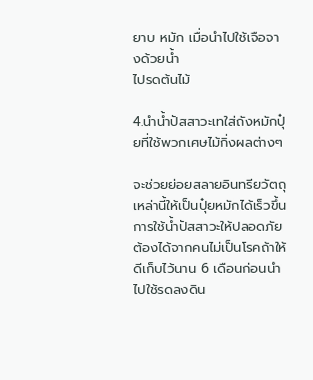ยาบ หมัก เมื่อนำไปใช้เจือจางด้วยน้ำ
ไปรดต้นไม้

4.นำน้ำปัสสาวะเทใส่ถังหมักปุ๋ยที่ใช้พวกเศษไม้กิ่งผลต่างๆ

จะช่วยย่อยสลายอินทรียวัตถุเหล่านี้ให้เป็นปุ๋ยหมักได้เร็วขึ้น
การใช้น้ำปัสสาวะให้ปลอดภัยต้องได้จากคนไม่เป็นโรคถ้าให้ดีเก็บไว้นาน 6 เดือนก่อนนำไปใช้รดลงดิน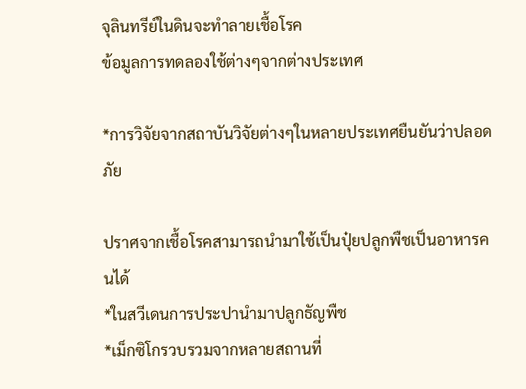จุลินทรีย์ในดินจะทำลายเชื้อโรค
ข้อมูลการทดลองใช้ต่างๆจากต่างประเทศ

*การวิจัยจากสถาบันวิจัยต่างๆในหลายประเทศยืนยันว่าปลอดภัย

ปราศจากเชื้อโรคสามารถนำมาใช้เป็นปุ๋ยปลูกพืชเป็นอาหารคนได้
*ในสวีเดนการประปานำมาปลูกธัญพืช
*เม็กซิโกรวบรวมจากหลายสถานที่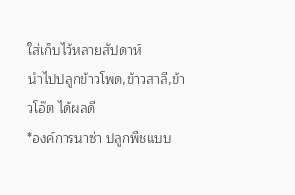ใส่เก็บไว้หลายสัปดาห์
นำไปปลูกข้าวโพด,ข้าวสาลี,ข้าวโอ๊ต ได้ผลดี
*องค์การนาซ่า ปลูกพืชแบบ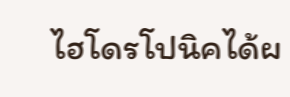ไฮโดรโปนิคได้ผ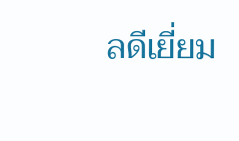ลดีเยี่ยม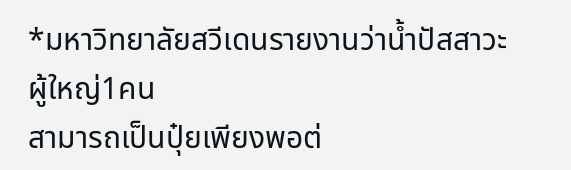*มหาวิทยาลัยสวีเดนรายงานว่าน้ำปัสสาวะผู้ใหญ่1คน
สามารถเป็นปุ๋ยเพียงพอต่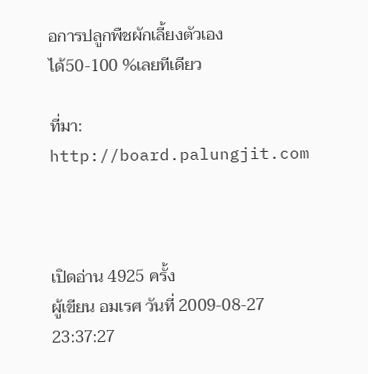อการปลูกพืชผักเลี้ยงตัวเอง
ได้50-100 %เลยทีเดียว

ที่มา: http://board.palungjit.com



เปิดอ่าน 4925 ครั้ง
ผู้เขียน อมเรศ วันที่ 2009-08-27 23:37:27